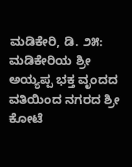ಮಡಿಕೇರಿ, ಡಿ. ೨೫: ಮಡಿಕೇರಿಯ ಶ್ರೀ ಅಯ್ಯಪ್ಪ ಭಕ್ತ ವೃಂದದ ವತಿಯಿಂದ ನಗರದ ಶ್ರೀ ಕೋಟೆ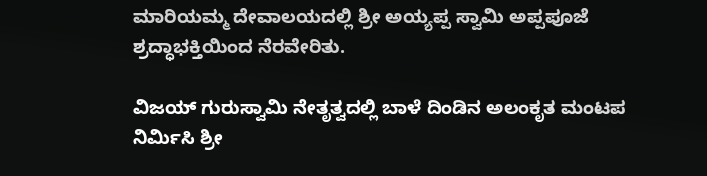ಮಾರಿಯಮ್ಮ ದೇವಾಲಯದಲ್ಲಿ ಶ್ರೀ ಅಯ್ಯಪ್ಪ ಸ್ವಾಮಿ ಅಪ್ಪಪೂಜೆ ಶ್ರದ್ಧಾಭಕ್ತಿಯಿಂದ ನೆರವೇರಿತು.

ವಿಜಯ್ ಗುರುಸ್ವಾಮಿ ನೇತೃತ್ವದಲ್ಲಿ ಬಾಳೆ ದಿಂಡಿನ ಅಲಂಕೃತ ಮಂಟಪ ನಿರ್ಮಿಸಿ ಶ್ರೀ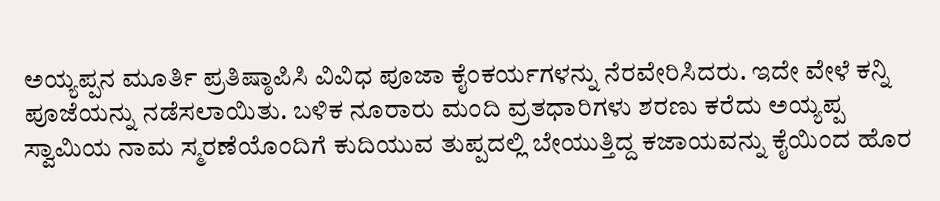ಅಯ್ಯಪ್ಪನ ಮೂರ್ತಿ ಪ್ರತಿಷ್ಠಾಪಿಸಿ ವಿವಿಧ ಪೂಜಾ ಕೈಂಕರ್ಯಗಳನ್ನು ನೆರವೇರಿಸಿದರು. ಇದೇ ವೇಳೆ ಕನ್ನಿ ಪೂಜೆಯನ್ನು ನಡೆಸಲಾಯಿತು. ಬಳಿಕ ನೂರಾರು ಮಂದಿ ವ್ರತಧಾರಿಗಳು ಶರಣು ಕರೆದು ಅಯ್ಯಪ್ಪ ಸ್ವಾಮಿಯ ನಾಮ ಸ್ಮರಣೆಯೊಂದಿಗೆ ಕುದಿಯುವ ತುಪ್ಪದಲ್ಲಿ ಬೇಯುತ್ತಿದ್ದ ಕಜಾಯವನ್ನು ಕೈಯಿಂದ ಹೊರ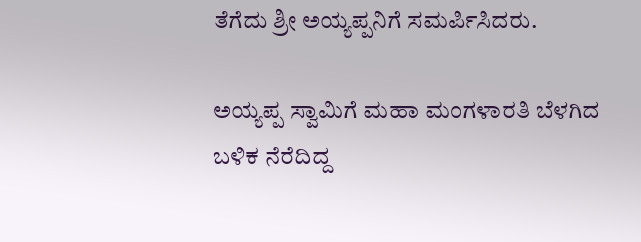ತೆಗೆದು ಶ್ರೀ ಅಯ್ಯಪ್ಪನಿಗೆ ಸಮರ್ಪಿಸಿದರು.

ಅಯ್ಯಪ್ಪ ಸ್ವಾಮಿಗೆ ಮಹಾ ಮಂಗಳಾರತಿ ಬೆಳಗಿದ ಬಳಿಕ ನೆರೆದಿದ್ದ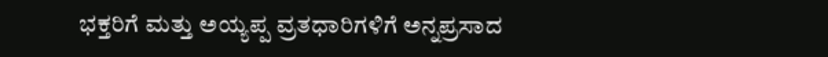ಭಕ್ತರಿಗೆ ಮತ್ತು ಅಯ್ಯಪ್ಪ ವ್ರತಧಾರಿಗಳಿಗೆ ಅನ್ನಪ್ರಸಾದ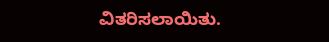ವಿತರಿಸಲಾಯಿತು.